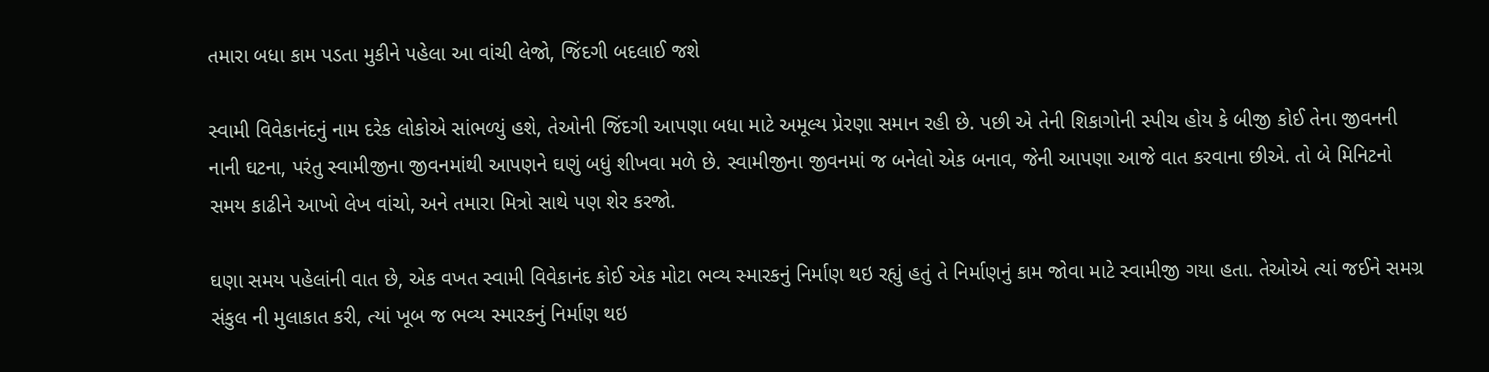તમારા બધા કામ પડતા મુકીને પહેલા આ વાંચી લેજો, જિંદગી બદલાઈ જશે

સ્વામી વિવેકાનંદનું નામ દરેક લોકોએ સાંભળ્યું હશે, તેઓની જિંદગી આપણા બધા માટે અમૂલ્ય પ્રેરણા સમાન રહી છે. પછી એ તેની શિકાગોની સ્પીચ હોય કે બીજી કોઈ તેના જીવનની નાની ઘટના, પરંતુ સ્વામીજીના જીવનમાંથી આપણને ઘણું બધું શીખવા મળે છે. સ્વામીજીના જીવનમાં જ બનેલો એક બનાવ, જેની આપણા આજે વાત કરવાના છીએ. તો બે મિનિટનો સમય કાઢીને આખો લેખ વાંચો, અને તમારા મિત્રો સાથે પણ શેર કરજો.

ઘણા સમય પહેલાંની વાત છે, એક વખત સ્વામી વિવેકાનંદ કોઈ એક મોટા ભવ્ય સ્મારકનું નિર્માણ થઇ રહ્યું હતું તે નિર્માણનું કામ જોવા માટે સ્વામીજી ગયા હતા. તેઓએ ત્યાં જઈને સમગ્ર સંકુલ ની મુલાકાત કરી, ત્યાં ખૂબ જ ભવ્ય સ્મારકનું નિર્માણ થઇ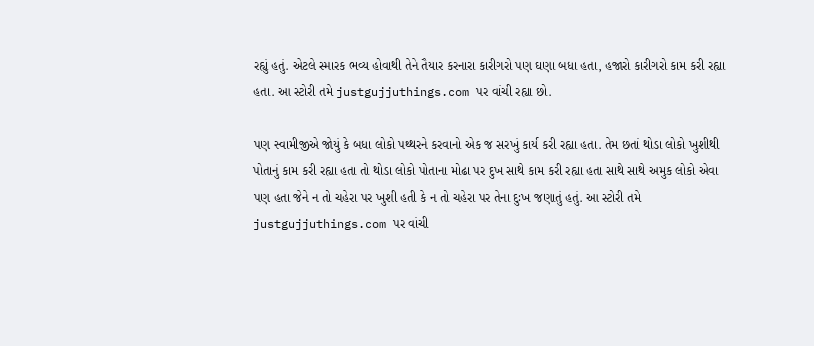રહ્યું હતું. એટલે સ્મારક ભવ્ય હોવાથી તેને તૈયાર કરનારા કારીગરો પણ ઘણા બધા હતા, હજારો કારીગરો કામ કરી રહ્યા હતા. આ સ્ટોરી તમે justgujjuthings.com પર વાંચી રહ્યા છો.

પણ સ્વામીજીએ જોયું કે બધા લોકો પથ્થરને કરવાનો એક જ સરખું કાર્ય કરી રહ્યા હતા. તેમ છતાં થોડા લોકો ખુશીથી પોતાનું કામ કરી રહ્યા હતા તો થોડા લોકો પોતાના મોઢા પર દુખ સાથે કામ કરી રહ્યા હતા સાથે સાથે અમુક લોકો એવા પણ હતા જેને ન તો ચહેરા પર ખુશી હતી કે ન તો ચહેરા પર તેના દુઃખ જણાતું હતું. આ સ્ટોરી તમે justgujjuthings.com પર વાંચી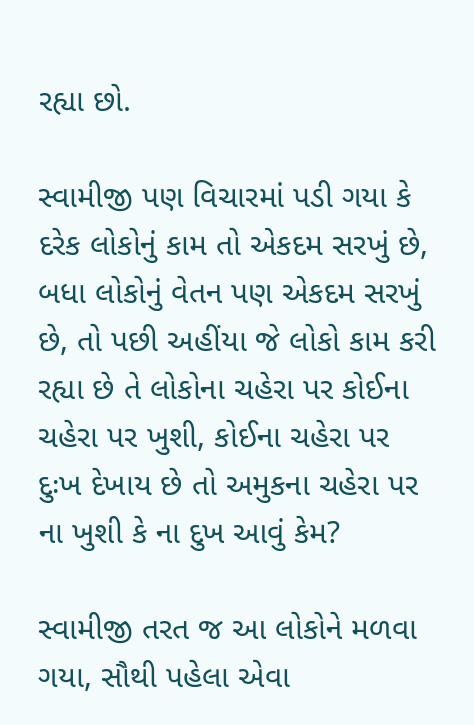રહ્યા છો.

સ્વામીજી પણ વિચારમાં પડી ગયા કે દરેક લોકોનું કામ તો એકદમ સરખું છે, બધા લોકોનું વેતન પણ એકદમ સરખું છે, તો પછી અહીંયા જે લોકો કામ કરી રહ્યા છે તે લોકોના ચહેરા પર કોઈના ચહેરા પર ખુશી, કોઈના ચહેરા પર દુઃખ દેખાય છે તો અમુકના ચહેરા પર ના ખુશી કે ના દુખ આવું કેમ?

સ્વામીજી તરત જ આ લોકોને મળવા ગયા, સૌથી પહેલા એવા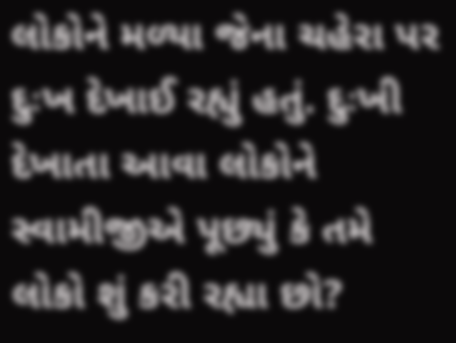લોકોને મળ્યા જેના ચહેરા પર દુઃખ દેખાઈ રહ્યું હતું. દુઃખી દેખાતા આવા લોકોને સ્વામીજીએ પૂછ્યું કે તમે લોકો શું કરી રહ્યા છો?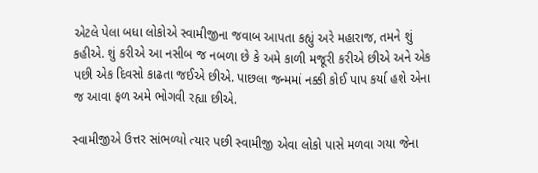એટલે પેલા બધા લોકોએ સ્વામીજીના જવાબ આપતા કહ્યું અરે મહારાજ, તમને શું કહીએ. શું કરીએ આ નસીબ જ નબળા છે કે અમે કાળી મજૂરી કરીએ છીએ અને એક પછી એક દિવસો કાઢતા જઈએ છીએ. પાછલા જન્મમાં નક્કી કોઈ પાપ કર્યા હશે એના જ આવા ફળ અમે ભોગવી રહ્યા છીએ.

સ્વામીજીએ ઉત્તર સાંભળ્યો ત્યાર પછી સ્વામીજી એવા લોકો પાસે મળવા ગયા જેના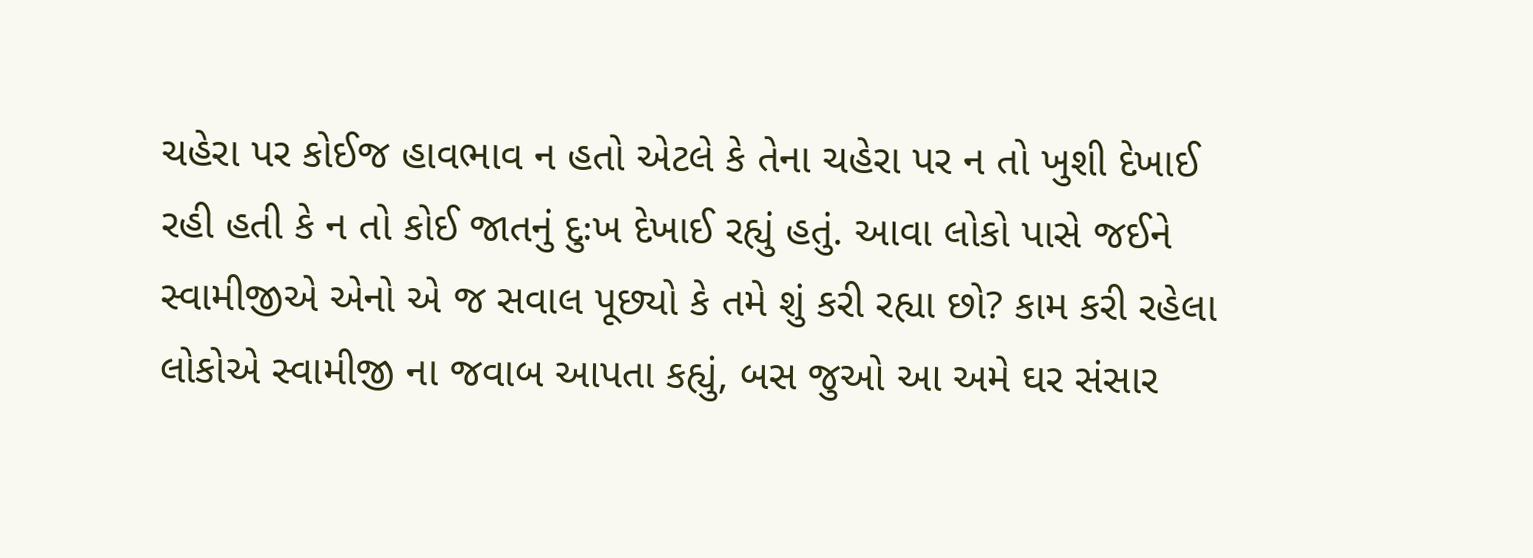ચહેરા પર કોઈજ હાવભાવ ન હતો એટલે કે તેના ચહેરા પર ન તો ખુશી દેખાઈ રહી હતી કે ન તો કોઈ જાતનું દુઃખ દેખાઈ રહ્યું હતું. આવા લોકો પાસે જઈને સ્વામીજીએ એનો એ જ સવાલ પૂછ્યો કે તમે શું કરી રહ્યા છો? કામ કરી રહેલા લોકોએ સ્વામીજી ના જવાબ આપતા કહ્યું, બસ જુઓ આ અમે ઘર સંસાર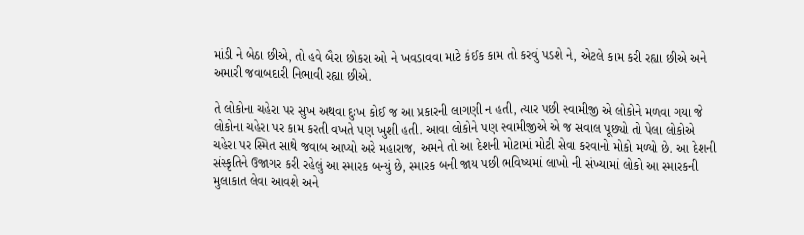માંડી ને બેઠા છીએ, તો હવે બૈરા છોકરા ઓ ને ખવડાવવા માટે કંઈક કામ તો કરવું પડશે ને, એટલે કામ કરી રહ્યા છીએ અને અમારી જવાબદારી નિભાવી રહ્યા છીએ.

તે લોકોના ચહેરા પર સુખ અથવા દુઃખ કોઈ જ આ પ્રકારની લાગણી ન હતી, ત્યાર પછી સ્વામીજી એ લોકોને મળવા ગયા જે લોકોના ચહેરા પર કામ કરતી વખતે પણ ખુશી હતી. આવા લોકોને પણ સ્વામીજીએ એ જ સવાલ પૂછ્યો તો પેલા લોકોએ ચહેરા પર સ્મિત સાથે જવાબ આપ્યો અરે મહારાજ, અમને તો આ દેશની મોટામાં મોટી સેવા કરવાનો મોકો મળ્યો છે. આ દેશની સંસ્કૃતિને ઉજાગર કરી રહેલું આ સ્મારક બન્યું છે, સ્મારક બની જાય પછી ભવિષ્યમાં લાખો ની સંખ્યામાં લોકો આ સ્મારકની મુલાકાત લેવા આવશે અને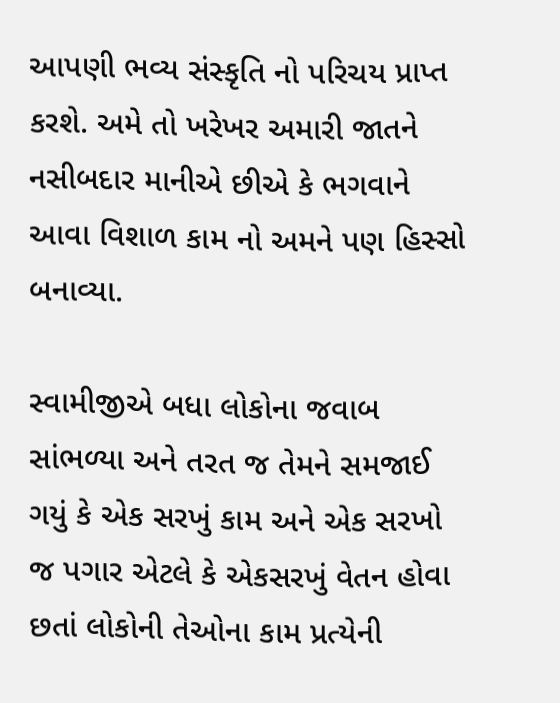આપણી ભવ્ય સંસ્કૃતિ નો પરિચય પ્રાપ્ત કરશે. અમે તો ખરેખર અમારી જાતને નસીબદાર માનીએ છીએ કે ભગવાને આવા વિશાળ કામ નો અમને પણ હિસ્સો બનાવ્યા.

સ્વામીજીએ બધા લોકોના જવાબ સાંભળ્યા અને તરત જ તેમને સમજાઈ ગયું કે એક સરખું કામ અને એક સરખો જ પગાર એટલે કે એકસરખું વેતન હોવા છતાં લોકોની તેઓના કામ પ્રત્યેની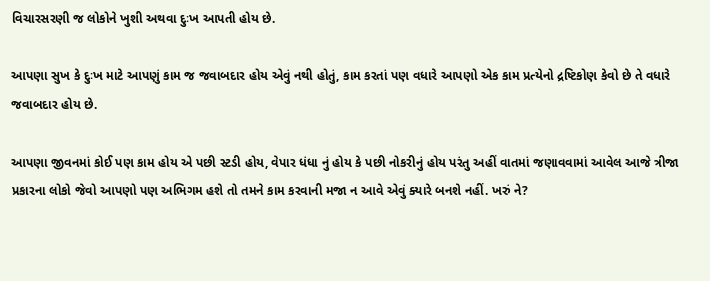વિચારસરણી જ લોકોને ખુશી અથવા દુઃખ આપતી હોય છે.

આપણા સુખ કે દુઃખ માટે આપણું કામ જ જવાબદાર હોય એવું નથી હોતું, કામ કરતાં પણ વધારે આપણો એક કામ પ્રત્યેનો દ્રષ્ટિકોણ કેવો છે તે વધારે જવાબદાર હોય છે.

આપણા જીવનમાં કોઈ પણ કામ હોય એ પછી સ્ટડી હોય, વેપાર ધંધા નું હોય કે પછી નોકરીનું હોય પરંતુ અહીં વાતમાં જણાવવામાં આવેલ આજે ત્રીજા પ્રકારના લોકો જેવો આપણો પણ અભિગમ હશે તો તમને કામ કરવાની મજા ન આવે એવું ક્યારે બનશે નહીં. ખરું ને?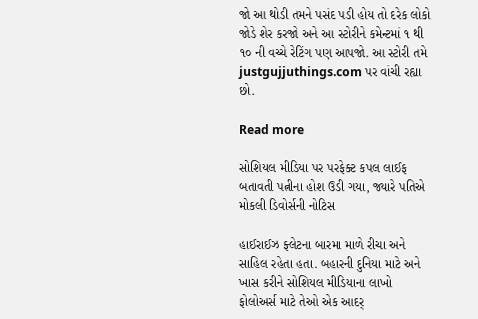જો આ થોડી તમને પસંદ પડી હોય તો દરેક લોકો જોડે શેર કરજો અને આ સ્ટોરીને કમેન્ટમાં ૧ થી ૧૦ ની વચ્ચે રેટિંગ પણ આપજો. આ સ્ટોરી તમે justgujjuthings.com પર વાંચી રહ્યા છો.

Read more

સોશિયલ મીડિયા પર પરફેક્ટ કપલ લાઈફ બતાવતી પત્નીના હોશ ઉડી ગયા, જ્યારે પતિએ મોકલી ડિવોર્સની નોટિસ

હાઈરાઈઝ ફ્લેટના બારમા માળે રીચા અને સાહિલ રહેતા હતા. બહારની દુનિયા માટે અને ખાસ કરીને સોશિયલ મીડિયાના લાખો ફોલોઅર્સ માટે તેઓ એક આદર્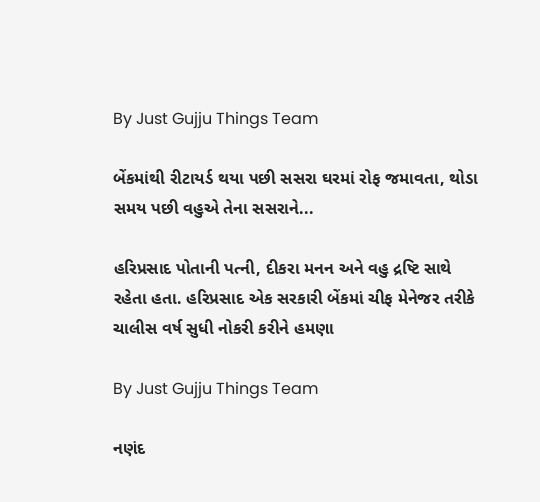By Just Gujju Things Team

બેંકમાંથી રીટાયર્ડ થયા પછી સસરા ઘરમાં રોફ જમાવતા, થોડા સમય પછી વહુએ તેના સસરાને...

હરિપ્રસાદ પોતાની પત્ની, દીકરા મનન અને વહુ દ્રષ્ટિ સાથે રહેતા હતા. હરિપ્રસાદ એક સરકારી બેંકમાં ચીફ મેનેજર તરીકે ચાલીસ વર્ષ સુધી નોકરી કરીને હમણા

By Just Gujju Things Team

નણંદ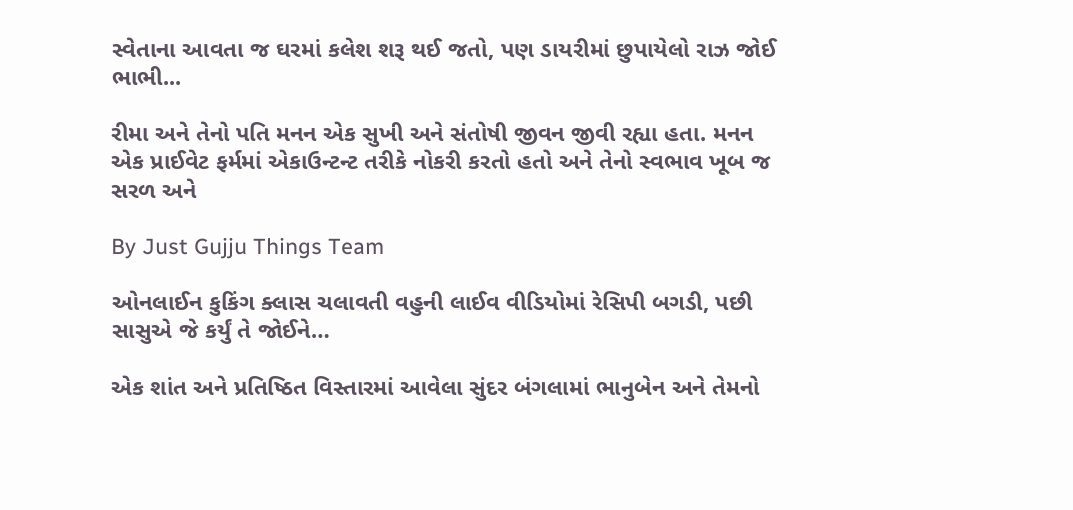સ્વેતાના આવતા જ ઘરમાં કલેશ શરૂ થઈ જતો, પણ ડાયરીમાં છુપાયેલો રાઝ જોઈ ભાભી...

રીમા અને તેનો પતિ મનન એક સુખી અને સંતોષી જીવન જીવી રહ્યા હતા. મનન એક પ્રાઈવેટ ફર્મમાં એકાઉન્ટન્ટ તરીકે નોકરી કરતો હતો અને તેનો સ્વભાવ ખૂબ જ સરળ અને

By Just Gujju Things Team

ઓનલાઈન કુકિંગ ક્લાસ ચલાવતી વહુની લાઈવ વીડિયોમાં રેસિપી બગડી, પછી સાસુએ જે કર્યું તે જોઈને…

એક શાંત અને પ્રતિષ્ઠિત વિસ્તારમાં આવેલા સુંદર બંગલામાં ભાનુબેન અને તેમનો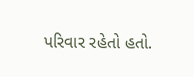પરિવાર રહેતો હતો.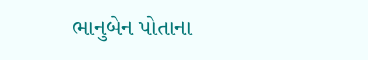ભાનુબેન પોતાના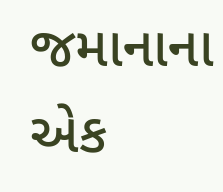જમાનાના એક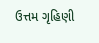ઉત્તમ ગૃહિણી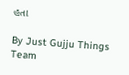હતા

By Just Gujju Things Team